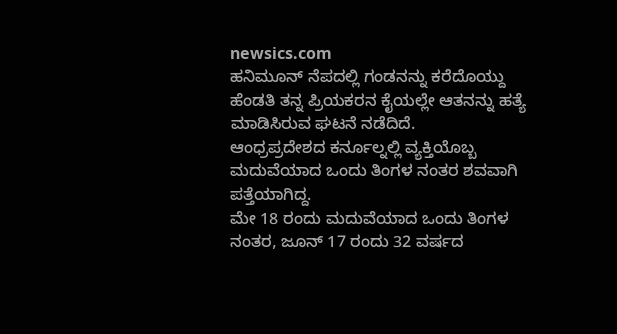newsics.com
ಹನಿಮೂನ್ ನೆಪದಲ್ಲಿ ಗಂಡನನ್ನು ಕರೆದೊಯ್ದು ಹೆಂಡತಿ ತನ್ನ ಪ್ರಿಯಕರನ ಕೈಯಲ್ಲೇ ಆತನನ್ನು ಹತ್ಯೆ ಮಾಡಿಸಿರುವ ಘಟನೆ ನಡೆದಿದೆ.
ಆಂಧ್ರಪ್ರದೇಶದ ಕರ್ನೂಲ್ನಲ್ಲಿ ವ್ಯಕ್ತಿಯೊಬ್ಬ ಮದುವೆಯಾದ ಒಂದು ತಿಂಗಳ ನಂತರ ಶವವಾಗಿ ಪತ್ತೆಯಾಗಿದ್ದ.
ಮೇ 18 ರಂದು ಮದುವೆಯಾದ ಒಂದು ತಿಂಗಳ ನಂತರ, ಜೂನ್ 17 ರಂದು 32 ವರ್ಷದ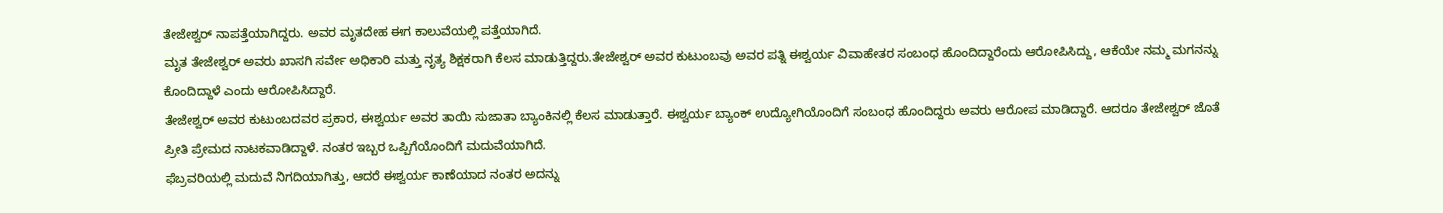ತೇಜೇಶ್ವರ್ ನಾಪತ್ತೆಯಾಗಿದ್ದರು. ಅವರ ಮೃತದೇಹ ಈಗ ಕಾಲುವೆಯಲ್ಲಿ ಪತ್ತೆಯಾಗಿದೆ.
ಮೃತ ತೇಜೇಶ್ವರ್ ಅವರು ಖಾಸಗಿ ಸರ್ವೇ ಅಧಿಕಾರಿ ಮತ್ತು ನೃತ್ಯ ಶಿಕ್ಷಕರಾಗಿ ಕೆಲಸ ಮಾಡುತ್ತಿದ್ದರು.ತೇಜೇಶ್ವರ್ ಅವರ ಕುಟುಂಬವು ಅವರ ಪತ್ನಿ ಈಶ್ವರ್ಯ ವಿವಾಹೇತರ ಸಂಬಂಧ ಹೊಂದಿದ್ದಾರೆಂದು ಆರೋಪಿಸಿದ್ದು, ಆಕೆಯೇ ನಮ್ಮ ಮಗನನ್ನು ಕೊಂದಿದ್ದಾಳೆ ಎಂದು ಆರೋಪಿಸಿದ್ದಾರೆ.
ತೇಜೇಶ್ವರ್ ಅವರ ಕುಟುಂಬದವರ ಪ್ರಕಾರ, ಈಶ್ವರ್ಯ ಅವರ ತಾಯಿ ಸುಜಾತಾ ಬ್ಯಾಂಕಿನಲ್ಲಿ ಕೆಲಸ ಮಾಡುತ್ತಾರೆ. ಈಶ್ವರ್ಯ ಬ್ಯಾಂಕ್ ಉದ್ಯೋಗಿಯೊಂದಿಗೆ ಸಂಬಂಧ ಹೊಂದಿದ್ದರು ಅವರು ಆರೋಪ ಮಾಡಿದ್ದಾರೆ. ಆದರೂ ತೇಜೇಶ್ವರ್ ಜೊತೆ ಪ್ರೀತಿ ಪ್ರೇಮದ ನಾಟಕವಾಡಿದ್ದಾಳೆ. ನಂತರ ಇಬ್ಬರ ಒಪ್ಪಿಗೆಯೊಂದಿಗೆ ಮದುವೆಯಾಗಿದೆ.
ಫೆಬ್ರವರಿಯಲ್ಲಿ ಮದುವೆ ನಿಗದಿಯಾಗಿತ್ತು, ಆದರೆ ಈಶ್ವರ್ಯ ಕಾಣೆಯಾದ ನಂತರ ಅದನ್ನು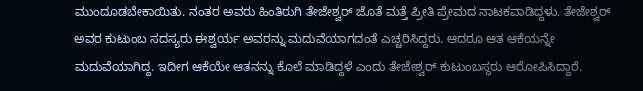ಮುಂದೂಡಬೇಕಾಯಿತು. ನಂತರ ಅವರು ಹಿಂತಿರುಗಿ ತೇಜೇಶ್ವರ್ ಜೊತೆ ಮತ್ತೆ ಪ್ರೀತಿ ಪ್ರೇಮದ ನಾಟಕವಾಡಿದ್ದಳು. ತೇಜೇಶ್ವರ್ ಅವರ ಕುಟುಂಬ ಸದಸ್ಯರು ಈಶ್ವರ್ಯ ಅವರನ್ನು ಮದುವೆಯಾಗದಂತೆ ಎಚ್ಚರಿಸಿದ್ದರು. ಆದರೂ ಆತ ಆಕೆಯನ್ನೇ ಮದುವೆಯಾಗಿದ್ದ. ಇದೀಗ ಆಕೆಯೇ ಆತನನ್ನು ಕೊಲೆ ಮಾಡಿದ್ದಳೆ ಎಂದು ತೇಜೇಶ್ವರ್ ಕುಟುಂಬಸ್ಥರು ಆರೋಪಿಸಿದ್ದಾರೆ.